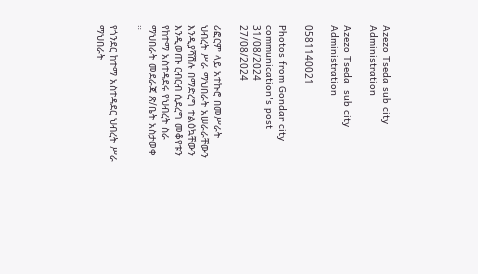Azezo Tseda sub city Administration

Azezo Tseda  sub city Administration

0581140021

Photos from Gondar city communication's post 31/08/2024
27/08/2024

ሪፎርም ላይ አተኩሮ በመሥራት ህብረት ሥራ ማህበራት አሠራራቸውን እንዲያሻሽሉ በማድረግ ተልዕኳቸውን እንዲወጡ ርብርብ ሲደረግ መቆየቱን የከተማ አስተዳደሩ የህብረት ስራ ማህበራት መደራጃ ጽ/ቤት አስታወቀ ።

የጎንደር ከተማ አስተዳደር ህብረት ሥራ ማህበራት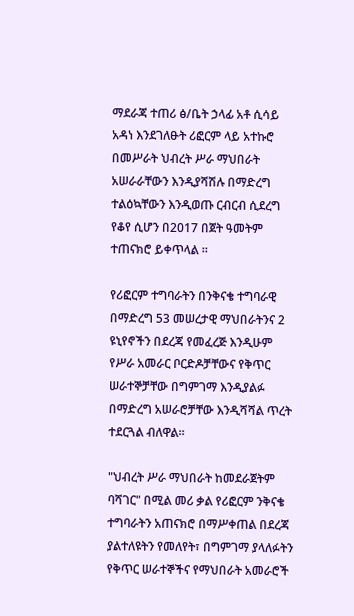ማደራጃ ተጠሪ ፅ/ቤት ኃላፊ አቶ ሲሳይ አዳነ እንደገለፁት ሪፎርም ላይ አተኩሮ በመሥራት ህብረት ሥራ ማህበራት አሠራራቸውን እንዲያሻሽሉ በማድረግ ተልዕኳቸውን እንዲወጡ ርብርብ ሲደረግ የቆየ ሲሆን በ2017 በጀት ዓመትም ተጠናክሮ ይቀጥላል ።

የሪፎርም ተግባራትን በንቅናቄ ተግባራዊ በማድረግ 53 መሠረታዊ ማህበራትንና 2 ዩኒየኖችን በደረጃ የመፈረጅ እንዲሁም የሥራ አመራር ቦርድዶቻቸውና የቅጥር ሠራተኞቻቸው በግምገማ እንዲያልፉ በማድረግ አሠራሮቻቸው እንዲሻሻል ጥረት ተደርጓል ብለዋል።

"ህብረት ሥራ ማህበራት ከመደራጀትም ባሻገር" በሚል መሪ ቃል የሪፎርም ንቅናቄ ተግባራትን አጠናክሮ በማሥቀጠል በደረጃ ያልተለዩትን የመለየት፣ በግምገማ ያላለፉትን የቅጥር ሠራተኞችና የማህበራት አመራሮች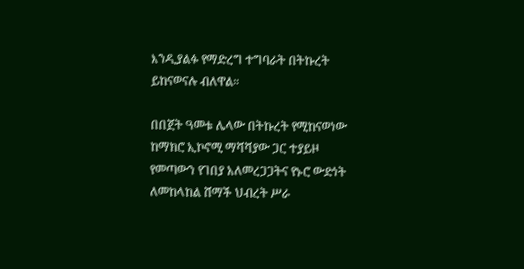እንዲያልፉ የማድረግ ተግባራት በትኩረት ይከናወናሉ ብለዋል።

በበጀት ዓመቱ ሌላው በትኩረት የሚከናወነው ከማክሮ ኢኮኖሚ ማሻሻያው ጋር ተያይዞ የመጣውን የገበያ አለመረጋጋትና የኑሮ ውድነት ለመከላከል ሸማች ህብረት ሥራ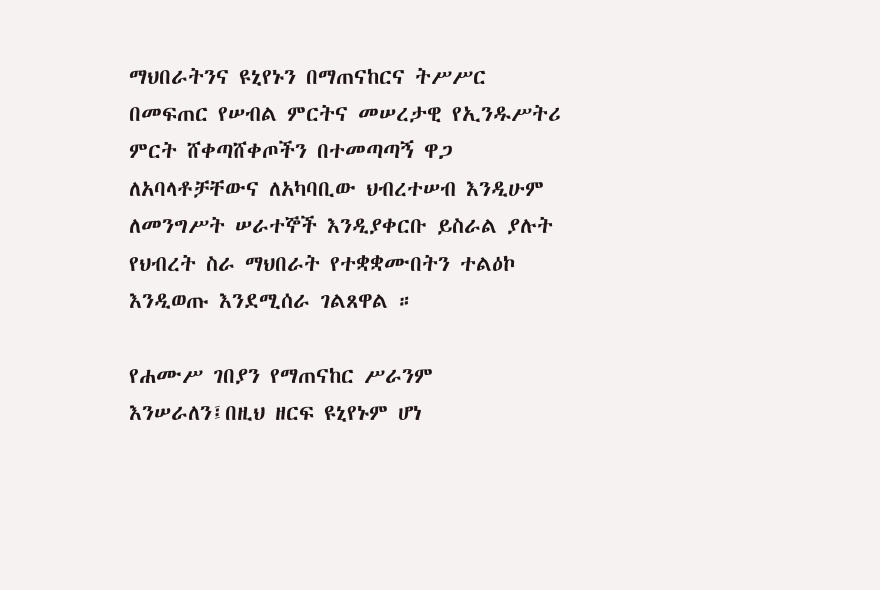ማህበራትንና ዩኒየኑን በማጠናከርና ትሥሥር በመፍጠር የሠብል ምርትና መሠረታዊ የኢንዱሥትሪ ምርት ሸቀጣሸቀጦችን በተመጣጣኝ ዋጋ ለአባላቶቻቸውና ለአካባቢው ህብረተሠብ እንዲሁም ለመንግሥት ሠራተኞች እንዲያቀርቡ ይስራል ያሉት የህብረት ስራ ማህበራት የተቋቋሙበትን ተልዕኮ እንዲወጡ እንደሚሰራ ገልጸዋል ።

የሐሙሥ ገበያን የማጠናከር ሥራንም እንሠራለን፤በዚህ ዘርፍ ዩኒየኑም ሆነ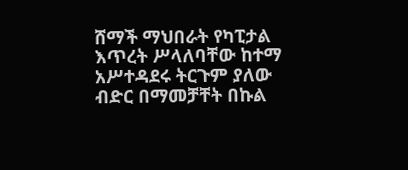ሸማች ማህበራት የካፒታል እጥረት ሥላለባቸው ከተማ አሥተዳደሩ ትርጉም ያለው ብድር በማመቻቸት በኩል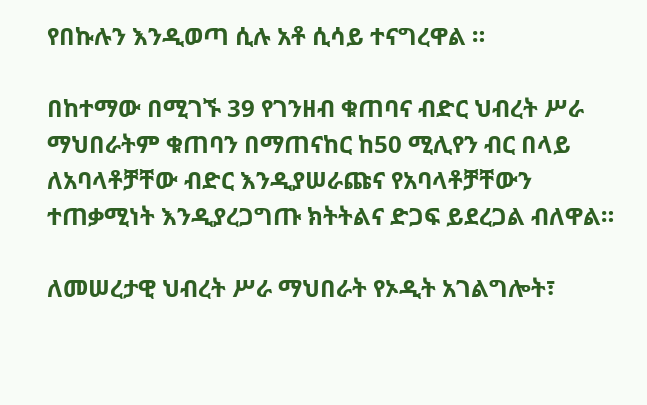የበኩሉን እንዲወጣ ሲሉ አቶ ሲሳይ ተናግረዋል ።

በከተማው በሚገኙ 39 የገንዘብ ቁጠባና ብድር ህብረት ሥራ ማህበራትም ቁጠባን በማጠናከር ከ50 ሚሊየን ብር በላይ ለአባላቶቻቸው ብድር እንዲያሠራጩና የአባላቶቻቸውን ተጠቃሚነት እንዲያረጋግጡ ክትትልና ድጋፍ ይደረጋል ብለዋል።

ለመሠረታዊ ህብረት ሥራ ማህበራት የኦዲት አገልግሎት፣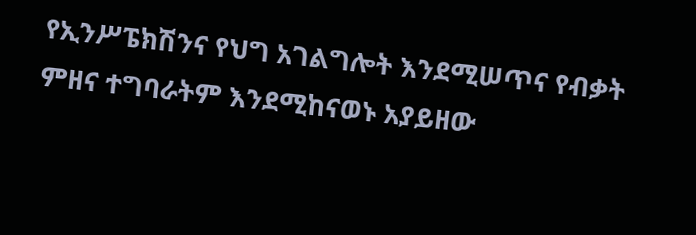የኢንሥፔክሽንና የህግ አገልግሎት እንደሚሠጥና የብቃት ምዘና ተግባራትም እንደሚከናወኑ አያይዘው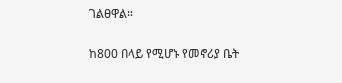ገልፀዋል።

ከ800 በላይ የሚሆኑ የመኖሪያ ቤት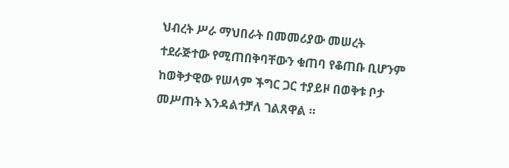ህብረት ሥራ ማህበራት በመመሪያው መሠረት ተደራጅተው የሚጠበቅባቸውን ቁጠባ የቆጠቡ ቢሆንም ከወቅታዊው የሠላም ችግር ጋር ተያይዞ በወቅቱ ቦታ መሥጠት እንዳልተቻለ ገልጸዋል ።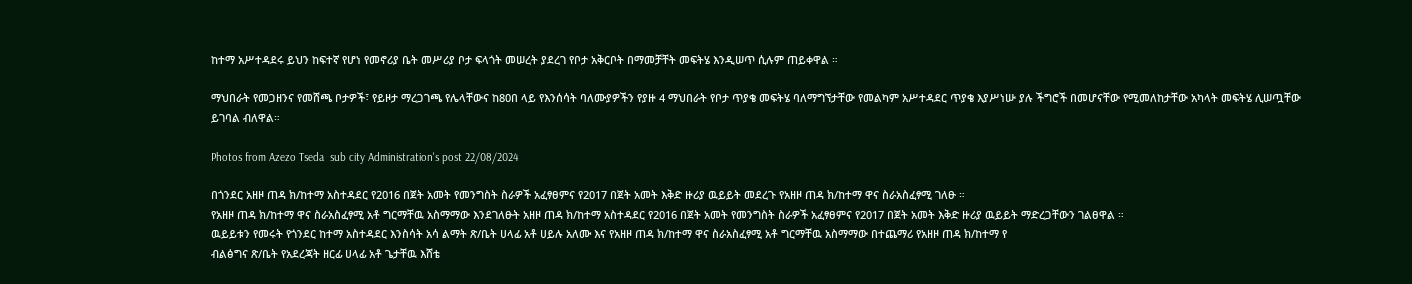ከተማ አሥተዳደሩ ይህን ከፍተኛ የሆነ የመኖሪያ ቤት መሥሪያ ቦታ ፍላጎት መሠረት ያደረገ የቦታ አቅርቦት በማመቻቸት መፍትሄ እንዲሠጥ ሲሉም ጠይቀዋል ።

ማህበራት የመጋዘንና የመሸጫ ቦታዎች፣ የይዞታ ማረጋገጫ የሌላቸውና ከ80በ ላይ የእንሰሳት ባለሙያዎችን የያዙ 4 ማህበራት የቦታ ጥያቄ መፍትሄ ባለማግኘታቸው የመልካም አሥተዳደር ጥያቄ እያሥነሡ ያሉ ችግሮች በመሆናቸው የሚመለከታቸው አካላት መፍትሄ ሊሠጧቸው ይገባል ብለዋል።

Photos from Azezo Tseda  sub city Administration's post 22/08/2024

በጎንደር አዘዞ ጠዳ ክ/ከተማ አስተዳደር የ2016 በጀት አመት የመንግስት ስራዎች አፈፃፀምና የ2017 በጀት አመት እቅድ ዙሪያ ዉይይት መደረጉ የአዘዞ ጠዳ ክ/ከተማ ዋና ስራአስፈፃሚ ገለፁ ።
የአዘዞ ጠዳ ክ/ከተማ ዋና ስራአስፈፃሚ አቶ ግርማቸዉ አስማማው እንደገለፁት አዘዞ ጠዳ ክ/ከተማ አስተዳደር የ2016 በጀት አመት የመንግስት ስራዎች አፈፃፀምና የ2017 በጀት አመት እቅድ ዙሪያ ዉይይት ማድረጋቸውን ገልፀዋል ።
ዉይይቱን የመሩት የጎንደር ከተማ አስተዳደር እንስሳት አሳ ልማት ጽ/ቤት ሀላፊ አቶ ሀይሉ አለሙ እና የአዘዞ ጠዳ ክ/ከተማ ዋና ስራአስፈፃሚ አቶ ግርማቸዉ አስማማው በተጨማሪ የአዘዞ ጠዳ ክ/ከተማ የ
ብልፅግና ጽ/ቤት የአደረጃት ዘርፊ ሀላፊ አቶ ጌታቸዉ እሸቴ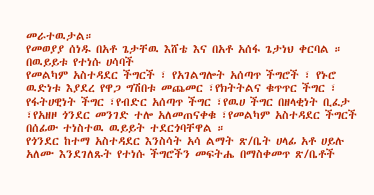መራተዉታል።
የመወያያ ሰነዱ በአቶ ጌታቸዉ እሸቴ እና በአቶ አሰፋ ጌታነህ ቀርባል ።
በዉይይቱ የተነሱ ሀሳባች
የመልካም አስተዳደር ችግርች ፣ የአገልግሎት አሰጣጥ ችግሮች ፣ የኑሮ ዉድነቱ እያደረ የዋጋ ግሽበቱ መጨመር ፣የክትትልና ቁጥጥር ችግር ፣ የፋትሀዊነት ችግር ፣የብድር አሰጣጥ ችግር ፣የዉሀ ችግር በዘላቂነት ቢፈታ ፣የአዘዞ ጎንደር መንገድ ተሎ አለመጠናቀቁ ፣የመልካም አስተዳደር ችግርች በሰፊው ተነስተዉ ዉይይት ተደርጎባቸዋል ።
የጎንደር ከተማ አስተዳደር እንስሳት አሳ ልማት ጽ/ቤት ሀላፊ አቶ ሀይሉ አለሙ እንደገለጹት የተነሱ ችግሮችን መፍትሔ በማስቀመጥ ጽ/ቤቶች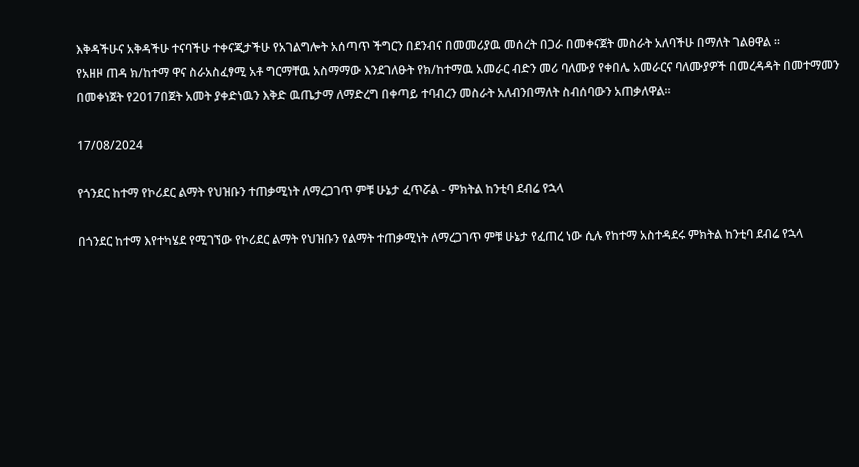እቅዳችሁና አቅዳችሁ ተናባችሁ ተቀናጂታችሁ የአገልግሎት አሰጣጥ ችግርን በደንብና በመመሪያዉ መሰረት በጋራ በመቀናጀት መስራት አለባችሁ በማለት ገልፀዋል ።
የአዘዞ ጠዳ ክ/ከተማ ዋና ስራአስፈፃሚ አቶ ግርማቸዉ አስማማው እንደገለፁት የክ/ከተማዉ አመራር ብድን መሪ ባለሙያ የቀበሌ አመራርና ባለሙያዎች በመረዳዳት በመተማመን በመቀነጀት የ2017በጀት አመት ያቀድነዉን እቅድ ዉጤታማ ለማድረግ በቀጣይ ተባብረን መስራት አለብንበማለት ስብሰባውን አጠቃለዋል።

17/08/2024

የጎንደር ከተማ የኮሪደር ልማት የህዝቡን ተጠቃሚነት ለማረጋገጥ ምቹ ሁኔታ ፈጥሯል - ምክትል ከንቲባ ደብሬ የኋላ

በጎንደር ከተማ እየተካሄደ የሚገኘው የኮሪደር ልማት የህዝቡን የልማት ተጠቃሚነት ለማረጋገጥ ምቹ ሁኔታ የፈጠረ ነው ሲሉ የከተማ አስተዳደሩ ምክትል ከንቲባ ደብሬ የኋላ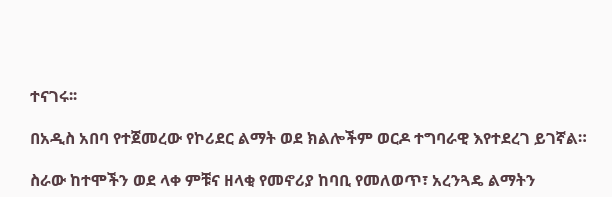ተናገሩ፡፡

በአዲስ አበባ የተጀመረው የኮሪደር ልማት ወደ ክልሎችም ወርዶ ተግባራዊ እየተደረገ ይገኛል።

ስራው ከተሞችን ወደ ላቀ ምቹና ዘላቂ የመኖሪያ ከባቢ የመለወጥ፣ አረንጓዴ ልማትን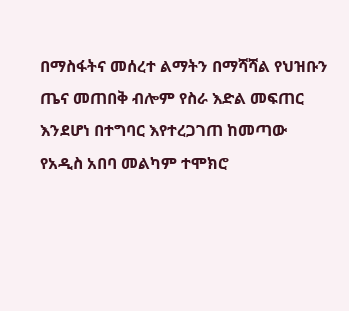በማስፋትና መሰረተ ልማትን በማሻሻል የህዝቡን ጤና መጠበቅ ብሎም የስራ እድል መፍጠር እንደሆነ በተግባር እየተረጋገጠ ከመጣው የአዲስ አበባ መልካም ተሞክሮ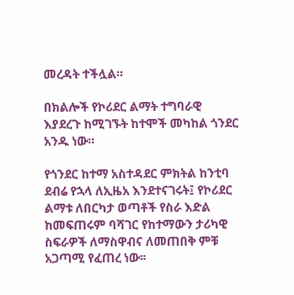መረዳት ተችሏል።

በክልሎች የኮሪደር ልማት ተግባራዊ እያደረጉ ከሚገኙት ከተሞች መካከል ጎንደር አንዱ ነው።

የጎንደር ከተማ አስተዳደር ምክትል ከንቲባ ደብሬ የኋላ ለኢዜአ እንደተናገሩት፤ የኮሪደር ልማቱ ለበርካታ ወጣቶች የስራ እድል ከመፍጠሩም ባሻገር የከተማውን ታሪካዊ ስፍራዎች ለማስዋብና ለመጠበቅ ምቹ አጋጣሚ የፈጠረ ነው፡፡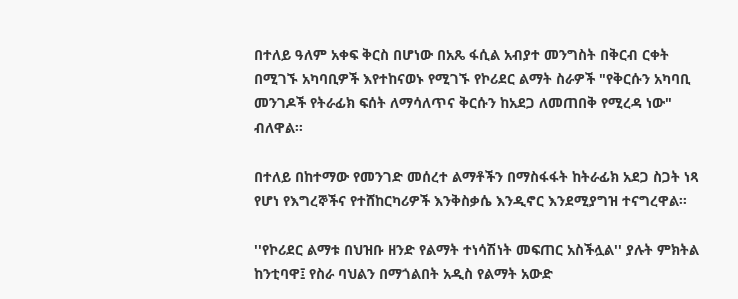በተለይ ዓለም አቀፍ ቅርስ በሆነው በአጼ ፋሲል አብያተ መንግስት በቅርብ ርቀት በሚገኙ አካባቢዎች እየተከናወኑ የሚገኙ የኮሪደር ልማት ስራዎች "የቅርሱን አካባቢ መንገዶች የትራፊክ ፍሰት ለማሳለጥና ቅርሱን ከአደጋ ለመጠበቅ የሚረዳ ነው" ብለዋል፡፡

በተለይ በከተማው የመንገድ መሰረተ ልማቶችን በማስፋፋት ከትራፊክ አደጋ ስጋት ነጻ የሆነ የእግረኞችና የተሸከርካሪዎች እንቅስቃሴ እንዲኖር እንደሚያግዝ ተናግረዋል፡፡

''የኮሪደር ልማቱ በህዝቡ ዘንድ የልማት ተነሳሽነት መፍጠር አስችሏል'' ያሉት ምክትል ከንቲባዋ፤ የስራ ባህልን በማጎልበት አዲስ የልማት አውድ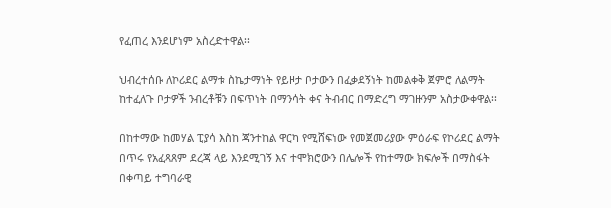የፈጠረ እንደሆነም አስረድተዋል፡፡

ህብረተሰቡ ለኮሪደር ልማቱ ስኬታማነት የይዞታ ቦታውን በፈቃደኝነት ከመልቀቅ ጀምሮ ለልማት ከተፈለጉ ቦታዎች ንብረቶቹን በፍጥነት በማንሳት ቀና ትብብር በማድረግ ማገዙንም አስታውቀዋል፡፡

በከተማው ከመሃል ፒያሳ እስከ ጃንተከል ዋርካ የሚሸፍነው የመጀመሪያው ምዕራፍ የኮሪደር ልማት በጥሩ የአፈጻጸም ደረጃ ላይ እንደሚገኝ እና ተሞክሮውን በሌሎች የከተማው ክፍሎች በማስፋት በቀጣይ ተግባራዊ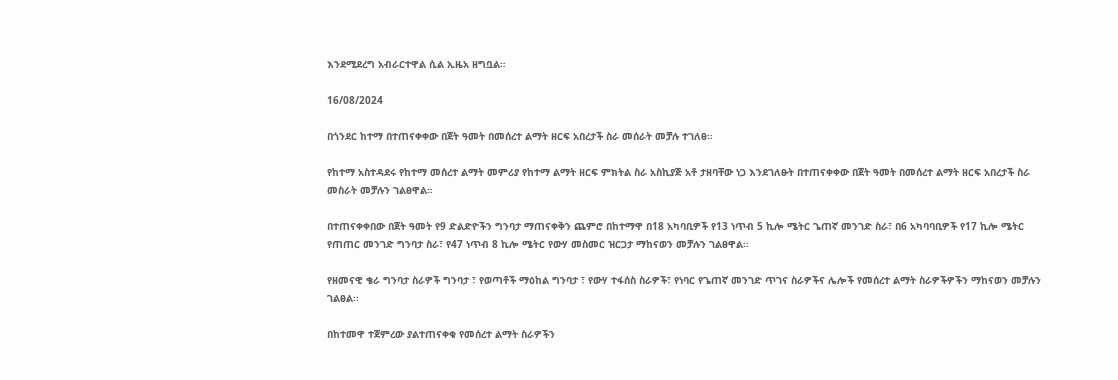እንደሚደረግ አብራርተዋል ሲል ኢዜአ ዘግቧል።

16/08/2024

በጎንደር ከተማ በተጠናቀቀው በጀት ዓመት በመሰረተ ልማት ዘርፍ አበረታች ስራ መሰራት መቻሉ ተገለፀ፡፡

የከተማ አስተዳደሩ የከተማ መሰረተ ልማት መምሪያ የከተማ ልማት ዘርፍ ምክትል ስራ አስኪያጅ አቶ ታዘባቸው ነጋ እንደገለፁት በተጠናቀቀው በጀት ዓመት በመሰረተ ልማት ዘርፍ አበረታች ስራ መስራት መቻሉን ገልፀዋል።

በተጠናቀቀበው በጀት ዓመት የ9 ድልድዮችን ግንባታ ማጠናቀቅን ጨምሮ በከተማዋ በ18 አካባቢዎች የ13 ነጥብ 5 ኪሎ ሜትር ጌጠኛ መንገድ ስራ፣ በ6 አካባባቢዎች የ17 ኪሎ ሜትር የጠጠር መንገድ ግንባታ ስራ፣ የ47 ነጥብ 8 ኪሎ ሜትር የውሃ መስመር ዝርጋታ ማከናወን መቻሉን ገልፀዋል፡፡

የዘመናዊ ቄራ ግንባታ ስራዎች ግንባታ ፣ የወጣቶች ማዕከል ግንባታ ፣ የውሃ ተፋሰስ ስራዎች፣ የነባር የጌጠኛ መንገድ ጥገና ስራዎችና ሌሎች የመሰረተ ልማት ስራዎችዎችን ማከናወን መቻሉን ገልፀል፡፡

በከተመዋ ተጀምረው ያልተጠናቀቁ የመሰረተ ልማት ስራዎችን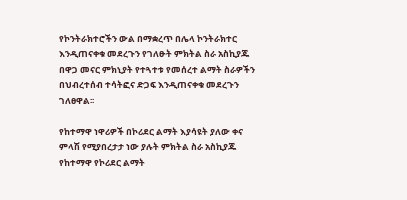የኮንትራክተሮችን ውል በማቋረጥ በሌላ ኮንትራክተር እንዲጠናቀቁ መደረጉን የገለፁት ምክትል ስራ አስኪያጁ በዋጋ መናር ምክኒያት የተጓተቱ የመሰረተ ልማት ስራዎችን በህብረተሰብ ተሳትፎና ድጋፍ እንዲጠናቀቁ መደረጉን ገለፀዋል፡፡

የከተማዋ ነዋሪዎች በኮሪደር ልማት እያሳዩት ያለው ቀና ምላሽ የሚያበረታታ ነው ያሉት ምክትል ስራ አስኪያጁ የከተማዋ የኮሪደር ልማት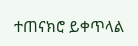ተጠናክሮ ይቀጥላል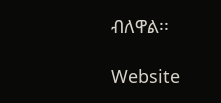ብለዋል፡፡

Website